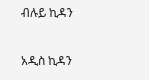ብሉይ ኪዳን

አዲስ ኪዳን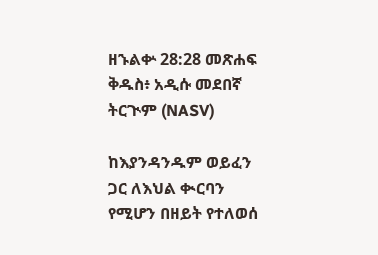ዘኁልቍ 28:28 መጽሐፍ ቅዱስ፥ አዲሱ መደበኛ ትርጒም (NASV)

ከእያንዳንዱም ወይፈን ጋር ለእህል ቊርባን የሚሆን በዘይት የተለወሰ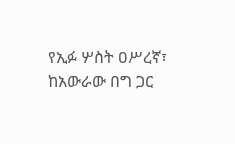የኢፉ ሦስት ዐሥረኛ፣ ከአውራው በግ ጋር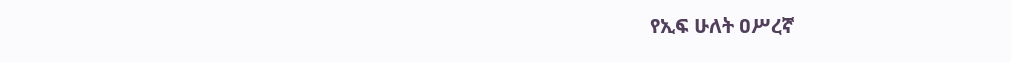የኢፍ ሁለት ዐሥረኛ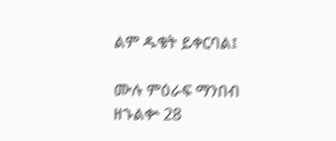ልም ዱቄት ይቀርባል፤

ሙሉ ምዕራፍ ማንበብ ዘኁልቍ 28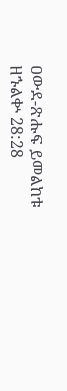ዐውደ-ጽሑፍ ይመልከቱ ዘኁልቍ 28:28